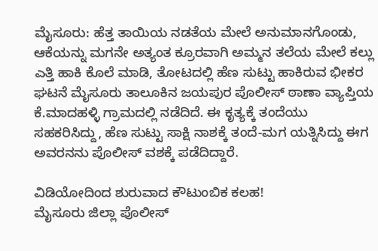ಮೈಸೂರು: ಹೆತ್ತ ತಾಯಿಯ ನಡತೆಯ ಮೇಲೆ ಅನುಮಾನಗೊಂಡು, ಆಕೆಯನ್ನು ಮಗನೇ ಅತ್ಯಂತ ಕ್ರೂರವಾಗಿ ಅಮ್ಮನ ತಲೆಯ ಮೇಲೆ ಕಲ್ಲು ಎತ್ತಿ ಹಾಕಿ ಕೊಲೆ ಮಾಡಿ, ತೋಟದಲ್ಲಿ ಹೆಣ ಸುಟ್ಟು ಹಾಕಿರುವ ಭೀಕರ ಘಟನೆ ಮೈಸೂರು ತಾಲೂಕಿನ ಜಯಪುರ ಪೊಲೀಸ್ ಠಾಣಾ ವ್ಯಾಪ್ತಿಯ ಕೆ.ಮಾದಹಳ್ಳಿ ಗ್ರಾಮದಲ್ಲಿ ನಡೆದಿದೆ. ಈ ಕೃತ್ಯಕ್ಕೆ ತಂದೆಯು ಸಹಕರಿಸಿದ್ದು, ಹೆಣ ಸುಟ್ಟು ಸಾಕ್ಷಿ ನಾಶಕ್ಕೆ ತಂದೆ-ಮಗ ಯತ್ನಿಸಿದ್ದು ಈಗ ಅವರನನು ಪೊಲೀಸ್ ವಶಕ್ಕೆ ಪಡೆದಿದ್ದಾರೆ.

ವಿಡಿಯೋದಿಂದ ಶುರುವಾದ ಕೌಟುಂಬಿಕ ಕಲಹ!
ಮೈಸೂರು ಜಿಲ್ಲಾ ಪೊಲೀಸ್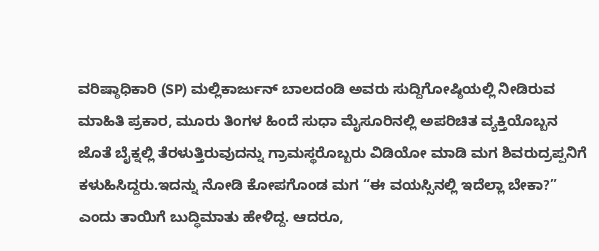ವರಿಷ್ಠಾಧಿಕಾರಿ (SP) ಮಲ್ಲಿಕಾರ್ಜುನ್ ಬಾಲದಂಡಿ ಅವರು ಸುದ್ದಿಗೋಷ್ಠಿಯಲ್ಲಿ ನೀಡಿರುವ ಮಾಹಿತಿ ಪ್ರಕಾರ, ಮೂರು ತಿಂಗಳ ಹಿಂದೆ ಸುಧಾ ಮೈಸೂರಿನಲ್ಲಿ ಅಪರಿಚಿತ ವ್ಯಕ್ತಿಯೊಬ್ಬನ ಜೊತೆ ಬೈಕ್ನಲ್ಲಿ ತೆರಳುತ್ತಿರುವುದನ್ನು ಗ್ರಾಮಸ್ಥರೊಬ್ಬರು ವಿಡಿಯೋ ಮಾಡಿ ಮಗ ಶಿವರುದ್ರಪ್ಪನಿಗೆ ಕಳುಹಿಸಿದ್ದರು.ಇದನ್ನು ನೋಡಿ ಕೋಪಗೊಂಡ ಮಗ “ಈ ವಯಸ್ಸಿನಲ್ಲಿ ಇದೆಲ್ಲಾ ಬೇಕಾ?” ಎಂದು ತಾಯಿಗೆ ಬುದ್ಧಿಮಾತು ಹೇಳಿದ್ದ. ಆದರೂ,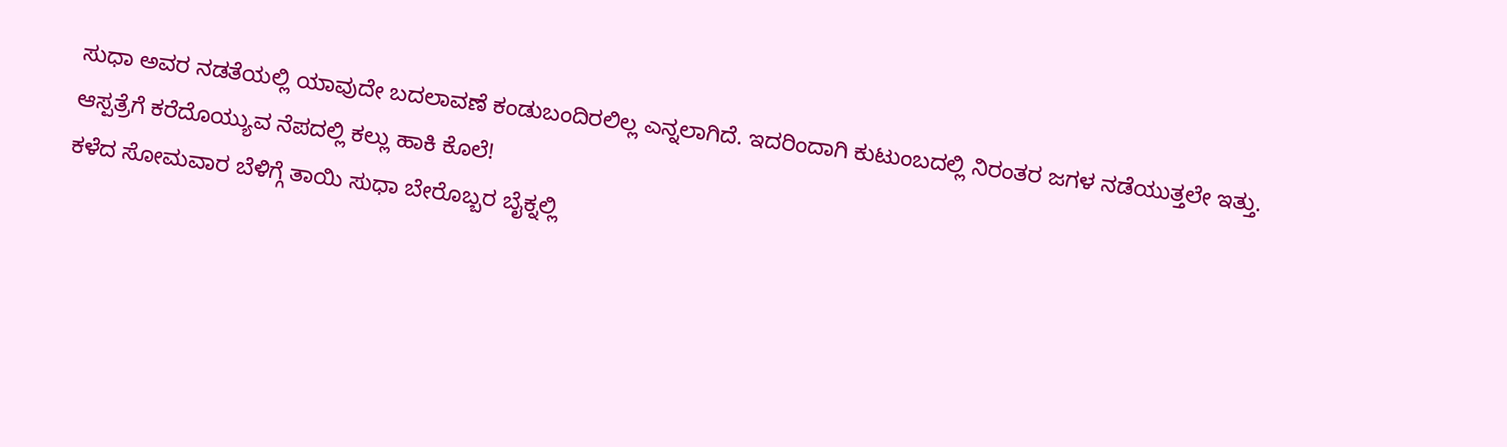ಸುಧಾ ಅವರ ನಡತೆಯಲ್ಲಿ ಯಾವುದೇ ಬದಲಾವಣೆ ಕಂಡುಬಂದಿರಲಿಲ್ಲ ಎನ್ನಲಾಗಿದೆ. ಇದರಿಂದಾಗಿ ಕುಟುಂಬದಲ್ಲಿ ನಿರಂತರ ಜಗಳ ನಡೆಯುತ್ತಲೇ ಇತ್ತು.
ಆಸ್ಪತ್ರೆಗೆ ಕರೆದೊಯ್ಯುವ ನೆಪದಲ್ಲಿ ಕಲ್ಲು ಹಾಕಿ ಕೊಲೆ!
ಕಳೆದ ಸೋಮವಾರ ಬೆಳಿಗ್ಗೆ ತಾಯಿ ಸುಧಾ ಬೇರೊಬ್ಬರ ಬೈಕ್ನಲ್ಲಿ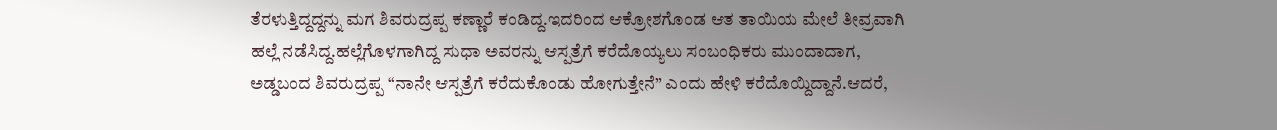ತೆರಳುತ್ತಿದ್ದದ್ದನ್ನು ಮಗ ಶಿವರುದ್ರಪ್ಪ ಕಣ್ಣಾರೆ ಕಂಡಿದ್ದ.ಇದರಿಂದ ಆಕ್ರೋಶಗೊಂಡ ಆತ ತಾಯಿಯ ಮೇಲೆ ತೀವ್ರವಾಗಿ ಹಲ್ಲೆ ನಡೆಸಿದ್ದ.ಹಲ್ಲೆಗೊಳಗಾಗಿದ್ದ ಸುಧಾ ಅವರನ್ನು ಆಸ್ಪತ್ರೆಗೆ ಕರೆದೊಯ್ಯಲು ಸಂಬಂಧಿಕರು ಮುಂದಾದಾಗ, ಅಡ್ಡಬಂದ ಶಿವರುದ್ರಪ್ಪ “ನಾನೇ ಆಸ್ಪತ್ರೆಗೆ ಕರೆದುಕೊಂಡು ಹೋಗುತ್ತೇನೆ” ಎಂದು ಹೇಳಿ ಕರೆದೊಯ್ದಿದ್ದಾನೆ.ಆದರೆ,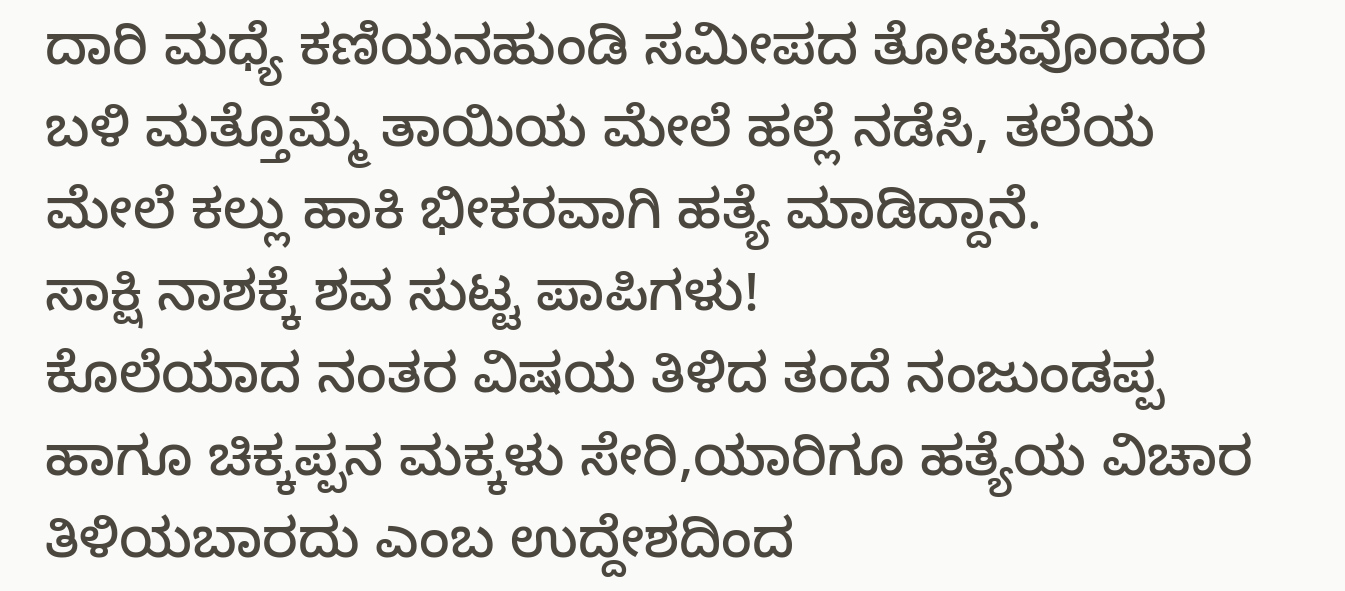ದಾರಿ ಮಧ್ಯೆ ಕಣಿಯನಹುಂಡಿ ಸಮೀಪದ ತೋಟವೊಂದರ ಬಳಿ ಮತ್ತೊಮ್ಮೆ ತಾಯಿಯ ಮೇಲೆ ಹಲ್ಲೆ ನಡೆಸಿ, ತಲೆಯ ಮೇಲೆ ಕಲ್ಲು ಹಾಕಿ ಭೀಕರವಾಗಿ ಹತ್ಯೆ ಮಾಡಿದ್ದಾನೆ.
ಸಾಕ್ಷಿ ನಾಶಕ್ಕೆ ಶವ ಸುಟ್ಟ ಪಾಪಿಗಳು!
ಕೊಲೆಯಾದ ನಂತರ ವಿಷಯ ತಿಳಿದ ತಂದೆ ನಂಜುಂಡಪ್ಪ ಹಾಗೂ ಚಿಕ್ಕಪ್ಪನ ಮಕ್ಕಳು ಸೇರಿ,ಯಾರಿಗೂ ಹತ್ಯೆಯ ವಿಚಾರ ತಿಳಿಯಬಾರದು ಎಂಬ ಉದ್ದೇಶದಿಂದ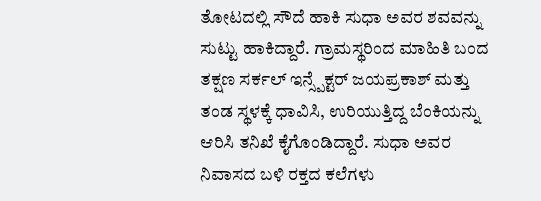ತೋಟದಲ್ಲಿ ಸೌದೆ ಹಾಕಿ ಸುಧಾ ಅವರ ಶವವನ್ನು ಸುಟ್ಟು ಹಾಕಿದ್ದಾರೆ. ಗ್ರಾಮಸ್ಥರಿಂದ ಮಾಹಿತಿ ಬಂದ ತಕ್ಷಣ ಸರ್ಕಲ್ ಇನ್ಸ್ಪೆಕ್ಟರ್ ಜಯಪ್ರಕಾಶ್ ಮತ್ತು ತಂಡ ಸ್ಥಳಕ್ಕೆ ಧಾವಿಸಿ, ಉರಿಯುತ್ತಿದ್ದ ಬೆಂಕಿಯನ್ನು ಆರಿಸಿ ತನಿಖೆ ಕೈಗೊಂಡಿದ್ದಾರೆ. ಸುಧಾ ಅವರ ನಿವಾಸದ ಬಳಿ ರಕ್ತದ ಕಲೆಗಳು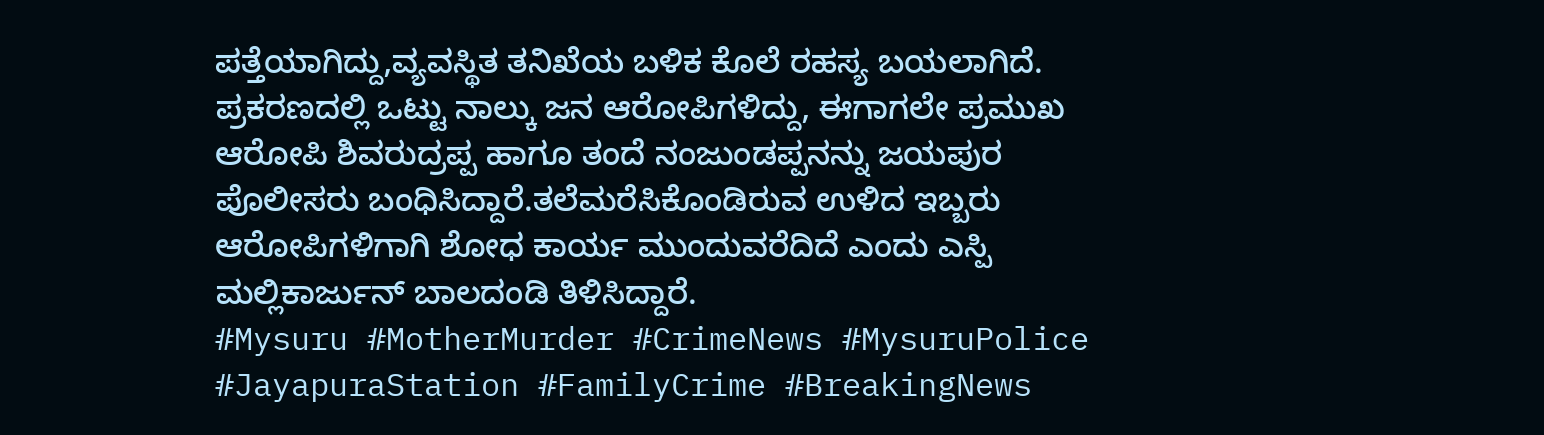ಪತ್ತೆಯಾಗಿದ್ದು,ವ್ಯವಸ್ಥಿತ ತನಿಖೆಯ ಬಳಿಕ ಕೊಲೆ ರಹಸ್ಯ ಬಯಲಾಗಿದೆ.
ಪ್ರಕರಣದಲ್ಲಿ ಒಟ್ಟು ನಾಲ್ಕು ಜನ ಆರೋಪಿಗಳಿದ್ದು, ಈಗಾಗಲೇ ಪ್ರಮುಖ ಆರೋಪಿ ಶಿವರುದ್ರಪ್ಪ ಹಾಗೂ ತಂದೆ ನಂಜುಂಡಪ್ಪನನ್ನು ಜಯಪುರ ಪೊಲೀಸರು ಬಂಧಿಸಿದ್ದಾರೆ.ತಲೆಮರೆಸಿಕೊಂಡಿರುವ ಉಳಿದ ಇಬ್ಬರು ಆರೋಪಿಗಳಿಗಾಗಿ ಶೋಧ ಕಾರ್ಯ ಮುಂದುವರೆದಿದೆ ಎಂದು ಎಸ್ಪಿ ಮಲ್ಲಿಕಾರ್ಜುನ್ ಬಾಲದಂಡಿ ತಿಳಿಸಿದ್ದಾರೆ.
#Mysuru #MotherMurder #CrimeNews #MysuruPolice #JayapuraStation #FamilyCrime #BreakingNews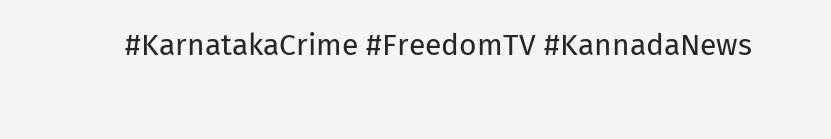#KarnatakaCrime #FreedomTV #KannadaNews